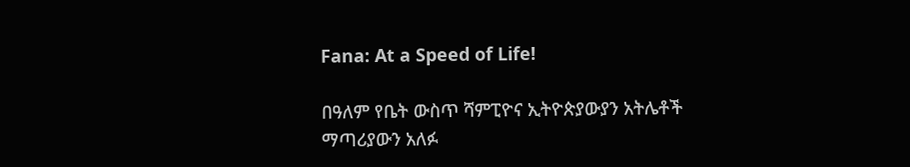Fana: At a Speed of Life!

በዓለም የቤት ውስጥ ሻምፒዮና ኢትዮጵያውያን አትሌቶች ማጣሪያውን አለፉ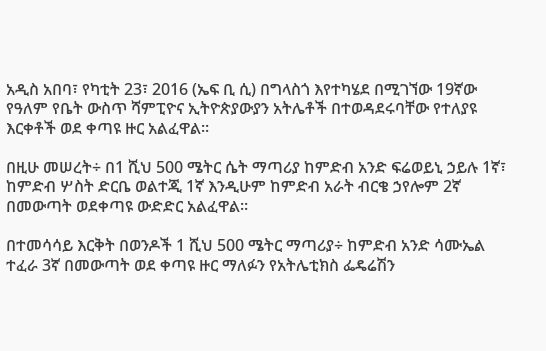አዲስ አበባ፣ የካቲት 23፣ 2016 (ኤፍ ቢ ሲ) በግላስጎ እየተካሄደ በሚገኘው 19ኛው የዓለም የቤት ውስጥ ሻምፒዮና ኢትዮጵያውያን አትሌቶች በተወዳደሩባቸው የተለያዩ እርቀቶች ወደ ቀጣዩ ዙር አልፈዋል፡፡

በዚሁ መሠረት÷ በ1 ሺህ 500 ሜትር ሴት ማጣሪያ ከምድብ አንድ ፍሬወይኒ ኃይሉ 1ኛ፣ ከምድብ ሦስት ድርቤ ወልተጂ 1ኛ እንዲሁም ከምድብ አራት ብርቄ ኃየሎም 2ኛ በመውጣት ወደቀጣዩ ውድድር አልፈዋል።

በተመሳሳይ እርቅት በወንዶች 1 ሺህ 500 ሜትር ማጣሪያ÷ ከምድብ አንድ ሳሙኤል ተፈራ 3ኛ በመውጣት ወደ ቀጣዩ ዙር ማለፉን የአትሌቲክስ ፌዴሬሽን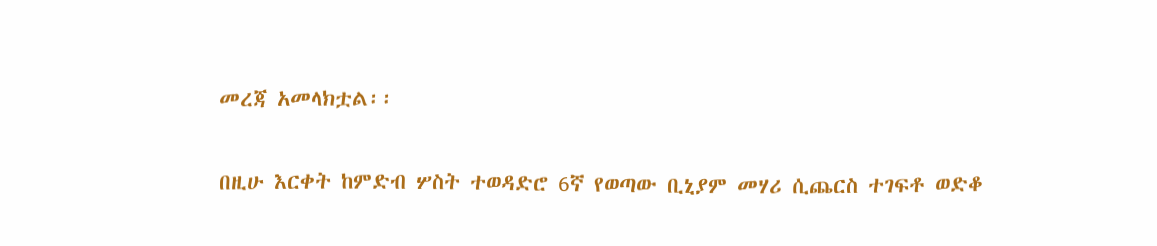መረጃ አመላክቷል፡፡

በዚሁ እርቀት ከምድብ ሦስት ተወዳድሮ 6ኛ የወጣው ቢኒያም መሃሪ ሲጨርስ ተገፍቶ ወድቆ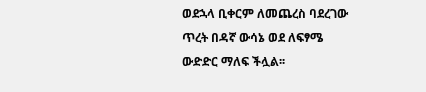ወደኋላ ቢቀርም ለመጨረስ ባደረገው ጥረት በዳኛ ውሳኔ ወደ ለፍፃሜ ውድድር ማለፍ ችሏል፡፡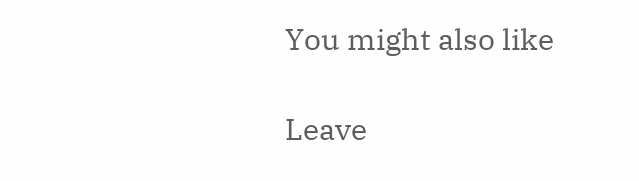You might also like

Leave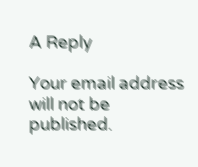A Reply

Your email address will not be published.